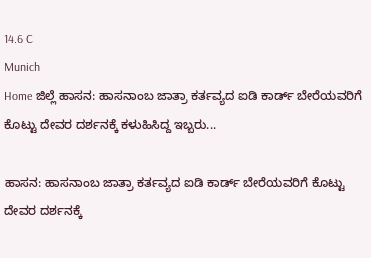14.6 C
Munich
Home ಜಿಲ್ಲೆ ಹಾಸನ: ಹಾಸನಾಂಬ ಜಾತ್ರಾ ಕರ್ತವ್ಯದ ಐಡಿ ಕಾರ್ಡ್ ಬೇರೆಯವರಿಗೆ ಕೊಟ್ಟು ದೇವರ ದರ್ಶನಕ್ಕೆ ಕಳುಹಿಸಿದ್ದ ಇಬ್ಬರು...

ಹಾಸನ: ಹಾಸನಾಂಬ ಜಾತ್ರಾ ಕರ್ತವ್ಯದ ಐಡಿ ಕಾರ್ಡ್ ಬೇರೆಯವರಿಗೆ ಕೊಟ್ಟು ದೇವರ ದರ್ಶನಕ್ಕೆ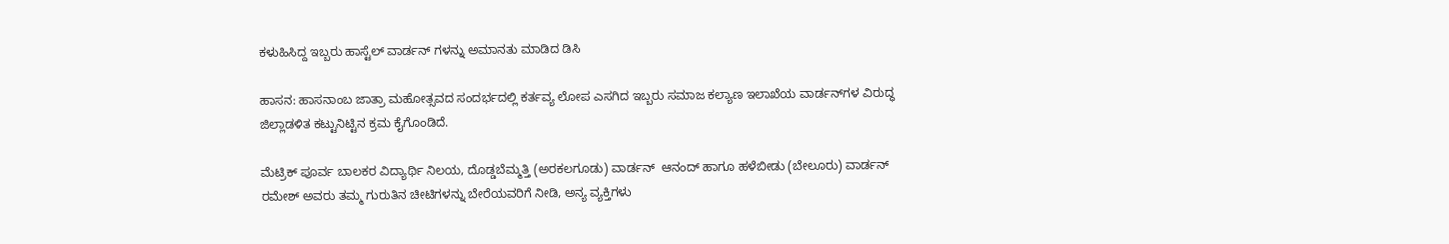ಕಳುಹಿಸಿದ್ದ ಇಬ್ಬರು ಹಾಸ್ಟೆಲ್ ವಾರ್ಡನ್ ಗಳನ್ನು ಅಮಾನತು ಮಾಡಿದ ಡಿಸಿ

ಹಾಸನ: ಹಾಸನಾಂಬ ಜಾತ್ರಾ ಮಹೋತ್ಸವದ ಸಂದರ್ಭದಲ್ಲಿ ಕರ್ತವ್ಯ ಲೋಪ ಎಸಗಿದ ಇಬ್ಬರು ಸಮಾಜ ಕಲ್ಯಾಣ ಇಲಾಖೆಯ ವಾರ್ಡನ್‌ಗಳ ವಿರುದ್ಧ ಜಿಲ್ಲಾಡಳಿತ ಕಟ್ಟುನಿಟ್ಟಿನ ಕ್ರಮ ಕೈಗೊಂಡಿದೆ.

ಮೆಟ್ರಿಕ್ ಪೂರ್ವ ಬಾಲಕರ ವಿದ್ಯಾರ್ಥಿ ನಿಲಯ, ದೊಡ್ಡಬೆಮ್ಮತ್ತಿ (ಅರಕಲಗೂಡು) ವಾರ್ಡನ್  ಆನಂದ್ ಹಾಗೂ ಹಳೆಬೀಡು (ಬೇಲೂರು) ವಾರ್ಡನ್  ರಮೇಶ್ ಅವರು ತಮ್ಮ ಗುರುತಿನ ಚೀಟಿಗಳನ್ನು ಬೇರೆಯವರಿಗೆ ನೀಡಿ, ಅನ್ಯ ವ್ಯಕ್ತಿಗಳು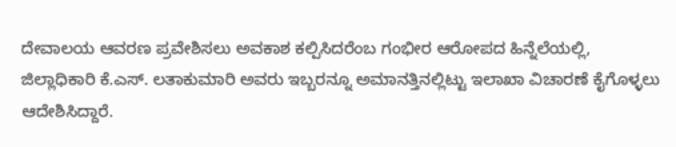ದೇವಾಲಯ ಆವರಣ ಪ್ರವೇಶಿಸಲು ಅವಕಾಶ ಕಲ್ಪಿಸಿದರೆಂಬ ಗಂಭೀರ ಆರೋಪದ ಹಿನ್ನೆಲೆಯಲ್ಲಿ, ಜಿಲ್ಲಾಧಿಕಾರಿ ಕೆ.ಎಸ್. ಲತಾಕುಮಾರಿ ಅವರು ಇಬ್ಬರನ್ನೂ ಅಮಾನತ್ತಿನಲ್ಲಿಟ್ಟು ಇಲಾಖಾ ವಿಚಾರಣೆ ಕೈಗೊಳ್ಳಲು ಆದೇಶಿಸಿದ್ದಾರೆ.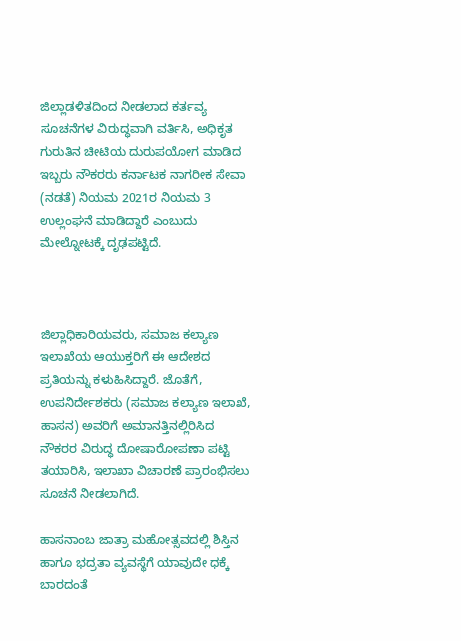ಜಿಲ್ಲಾಡಳಿತದಿಂದ ನೀಡಲಾದ ಕರ್ತವ್ಯ ಸೂಚನೆಗಳ ವಿರುದ್ಧವಾಗಿ ವರ್ತಿಸಿ, ಅಧಿಕೃತ ಗುರುತಿನ ಚೀಟಿಯ ದುರುಪಯೋಗ ಮಾಡಿದ ಇಬ್ಬರು ನೌಕರರು ಕರ್ನಾಟಕ ನಾಗರೀಕ ಸೇವಾ (ನಡತೆ) ನಿಯಮ 2021ರ ನಿಯಮ 3 ಉಲ್ಲಂಘನೆ ಮಾಡಿದ್ದಾರೆ ಎಂಬುದು ಮೇಲ್ನೋಟಕ್ಕೆ ದೃಢಪಟ್ಟಿದೆ.



ಜಿಲ್ಲಾಧಿಕಾರಿಯವರು, ಸಮಾಜ ಕಲ್ಯಾಣ ಇಲಾಖೆಯ ಆಯುಕ್ತರಿಗೆ ಈ ಆದೇಶದ ಪ್ರತಿಯನ್ನು ಕಳುಹಿಸಿದ್ದಾರೆ. ಜೊತೆಗೆ, ಉಪನಿರ್ದೇಶಕರು (ಸಮಾಜ ಕಲ್ಯಾಣ ಇಲಾಖೆ, ಹಾಸನ) ಅವರಿಗೆ ಅಮಾನತ್ತಿನಲ್ಲಿರಿಸಿದ ನೌಕರರ ವಿರುದ್ಧ ದೋಷಾರೋಪಣಾ ಪಟ್ಟಿ ತಯಾರಿಸಿ, ಇಲಾಖಾ ವಿಚಾರಣೆ ಪ್ರಾರಂಭಿಸಲು ಸೂಚನೆ ನೀಡಲಾಗಿದೆ.

ಹಾಸನಾಂಬ ಜಾತ್ರಾ ಮಹೋತ್ಸವದಲ್ಲಿ ಶಿಸ್ತಿನ ಹಾಗೂ ಭದ್ರತಾ ವ್ಯವಸ್ಥೆಗೆ ಯಾವುದೇ ಧಕ್ಕೆ ಬಾರದಂತೆ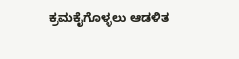ಕ್ರಮಕೈಗೊಳ್ಳಲು ಆಡಳಿತ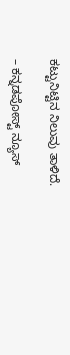ಕಟ್ಟುನಿಟ್ಟಿನ ನಿಲುವು ತಾಳಿದೆ.

– ಕನ್ನಡಪೋಸ್ಟ್ ನ್ಯೂಸ್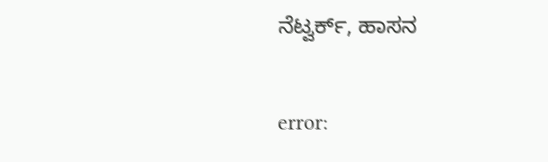ನೆಟ್ವರ್ಕ್, ಹಾಸನ

error: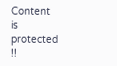Content is protected !!